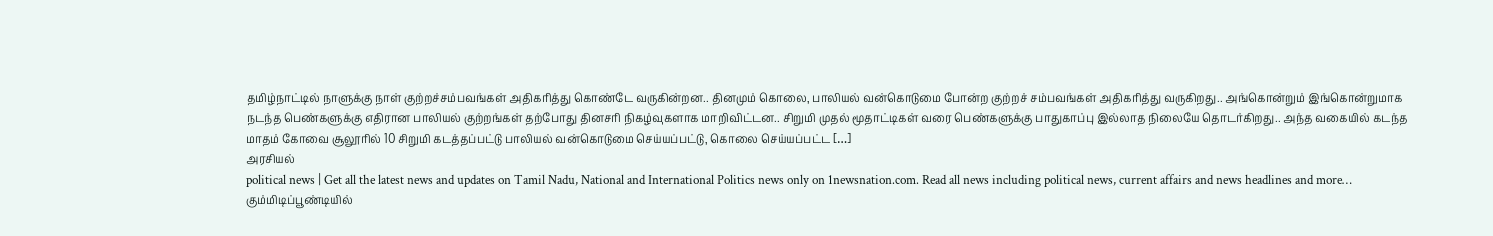தமிழ்நாட்டில் நாளுக்கு நாள் குற்றச்சம்பவங்கள் அதிகரித்து கொண்டே வருகின்றன.. தினமும் கொலை, பாலியல் வன்கொடுமை போன்ற குற்றச் சம்பவங்கள் அதிகரித்து வருகிறது.. அங்கொன்றும் இங்கொன்றுமாக நடந்த பெண்களுக்கு எதிரான பாலியல் குற்றங்கள் தற்போது தினசரி நிகழ்வுகளாக மாறிவிட்டன.. சிறுமி முதல் மூதாட்டிகள் வரை பெண்களுக்கு பாதுகாப்பு இல்லாத நிலையே தொடர்கிறது.. அந்த வகையில் கடந்த மாதம் கோவை சூலூரில் 10 சிறுமி கடத்தப்பட்டு பாலியல் வன்கொடுமை செய்யப்பட்டு, கொலை செய்யப்பட்ட […]
அரசியல்
political news | Get all the latest news and updates on Tamil Nadu, National and International Politics news only on 1newsnation.com. Read all news including political news, current affairs and news headlines and more…
கும்மிடிப்பூண்டியில்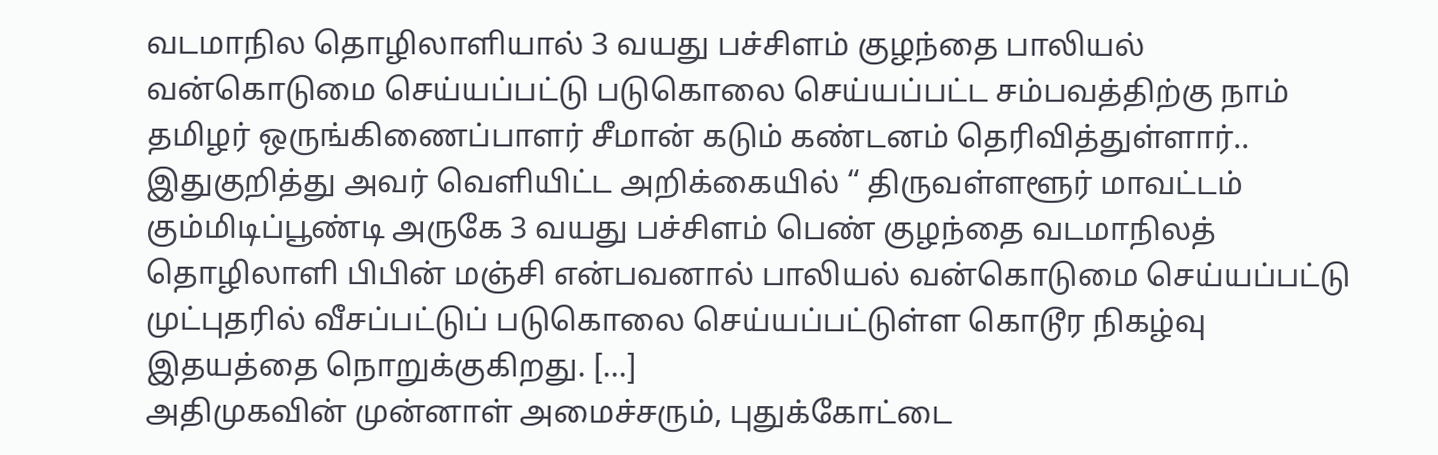வடமாநில தொழிலாளியால் 3 வயது பச்சிளம் குழந்தை பாலியல் வன்கொடுமை செய்யப்பட்டு படுகொலை செய்யப்பட்ட சம்பவத்திற்கு நாம் தமிழர் ஒருங்கிணைப்பாளர் சீமான் கடும் கண்டனம் தெரிவித்துள்ளார்.. இதுகுறித்து அவர் வெளியிட்ட அறிக்கையில் “ திருவள்ளளூர் மாவட்டம் கும்மிடிப்பூண்டி அருகே 3 வயது பச்சிளம் பெண் குழந்தை வடமாநிலத் தொழிலாளி பிபின் மஞ்சி என்பவனால் பாலியல் வன்கொடுமை செய்யப்பட்டு முட்புதரில் வீசப்பட்டுப் படுகொலை செய்யப்பட்டுள்ள கொடூர நிகழ்வு இதயத்தை நொறுக்குகிறது. […]
அதிமுகவின் முன்னாள் அமைச்சரும், புதுக்கோட்டை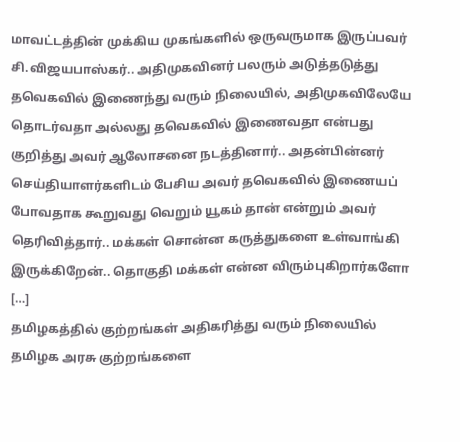மாவட்டத்தின் முக்கிய முகங்களில் ஒருவருமாக இருப்பவர் சி.விஜயபாஸ்கர்.. அதிமுகவினர் பலரும் அடுத்தடுத்து தவெகவில் இணைந்து வரும் நிலையில், அதிமுகவிலேயே தொடர்வதா அல்லது தவெகவில் இணைவதா என்பது குறித்து அவர் ஆலோசனை நடத்தினார்.. அதன்பின்னர் செய்தியாளர்களிடம் பேசிய அவர் தவெகவில் இணையப் போவதாக கூறுவது வெறும் யூகம் தான் என்றும் அவர் தெரிவித்தார்.. மக்கள் சொன்ன கருத்துகளை உள்வாங்கி இருக்கிறேன்.. தொகுதி மக்கள் என்ன விரும்புகிறார்களோ […]
தமிழகத்தில் குற்றங்கள் அதிகரித்து வரும் நிலையில் தமிழக அரசு குற்றங்களை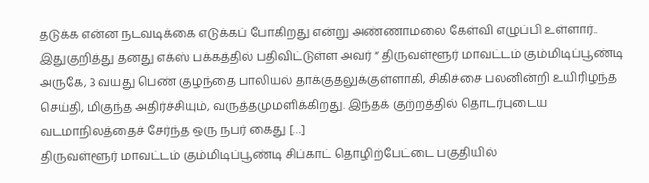தடுக்க என்ன நடவடிக்கை எடுக்கப் போகிறது என்று அண்ணாமலை கேள்வி எழுப்பி உள்ளார்.. இதுகுறித்து தனது எக்ஸ் பக்கத்தில் பதிவிட்டுள்ள அவர் “ திருவள்ளூர் மாவட்டம் கும்மிடிப்பூண்டி அருகே, 3 வயது பெண் குழந்தை பாலியல் தாக்குதலுக்குள்ளாகி, சிகிச்சை பலனின்றி உயிரிழந்த செய்தி, மிகுந்த அதிர்ச்சியும், வருத்தமுமளிக்கிறது. இந்தக் குற்றத்தில் தொடர்புடைய வடமாநிலத்தைச் சேர்ந்த ஒரு நபர் கைது […]
திருவள்ளூர் மாவட்டம் கும்மிடிப்பூண்டி சிப்காட் தொழிற்பேட்டை பகுதியில்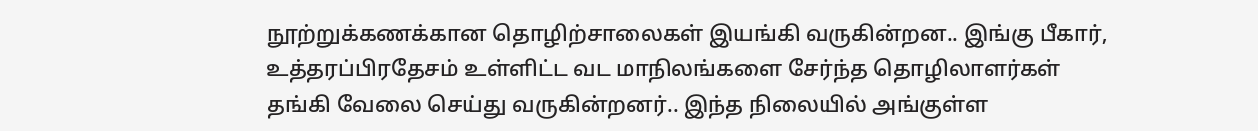நூற்றுக்கணக்கான தொழிற்சாலைகள் இயங்கி வருகின்றன.. இங்கு பீகார், உத்தரப்பிரதேசம் உள்ளிட்ட வட மாநிலங்களை சேர்ந்த தொழிலாளர்கள் தங்கி வேலை செய்து வருகின்றனர்.. இந்த நிலையில் அங்குள்ள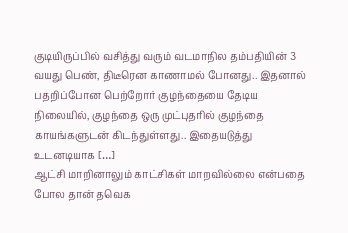குடியிருப்பில் வசித்து வரும் வடமாநில தம்பதியின் 3 வயது பெண், திடீரென காணாமல் போனது.. இதனால் பதறிப்போன பெற்றோர் குழந்தையை தேடிய நிலையில், குழந்தை ஒரு முட்புதரில் குழந்தை காயங்களுடன் கிடந்துள்ளது.. இதையடுத்து உடனடியாக […]
ஆட்சி மாறினாலும் காட்சிகள் மாறவில்லை என்பதை போல தான் தவெக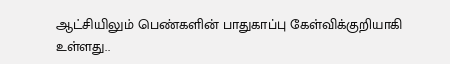ஆட்சியிலும் பெண்களின் பாதுகாப்பு கேள்விக்குறியாகி உள்ளது..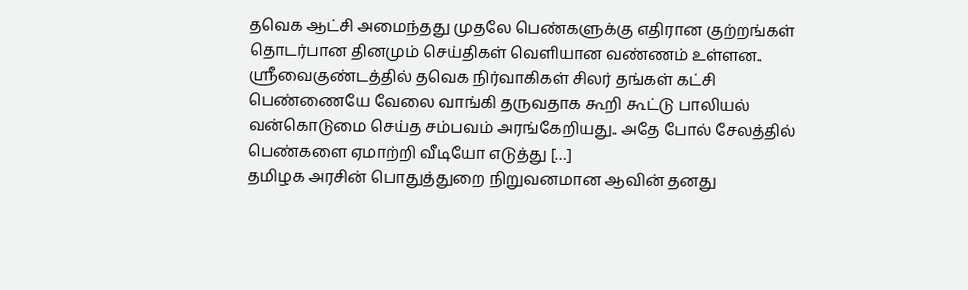தவெக ஆட்சி அமைந்தது முதலே பெண்களுக்கு எதிரான குற்றங்கள் தொடர்பான தினமும் செய்திகள் வெளியான வண்ணம் உள்ளன.. ஸ்ரீவைகுண்டத்தில் தவெக நிர்வாகிகள் சிலர் தங்கள் கட்சி பெண்ணையே வேலை வாங்கி தருவதாக கூறி கூட்டு பாலியல் வன்கொடுமை செய்த சம்பவம் அரங்கேறியது.. அதே போல் சேலத்தில் பெண்களை ஏமாற்றி வீடியோ எடுத்து […]
தமிழக அரசின் பொதுத்துறை நிறுவனமான ஆவின் தனது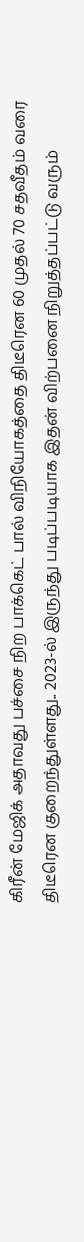கிரீன் மேஜிக் அதாவது பச்சை நிற பாக்கெட் பால் விநியோகத்தை திடீரென 60 முதல் 70 சதவீதம் வரை திடீரென குறைந்துள்ளது.. 2023-ல் இருந்து படிப்படியாக இதன் விற்பனை நிறுத்தப்பட்டு வரும்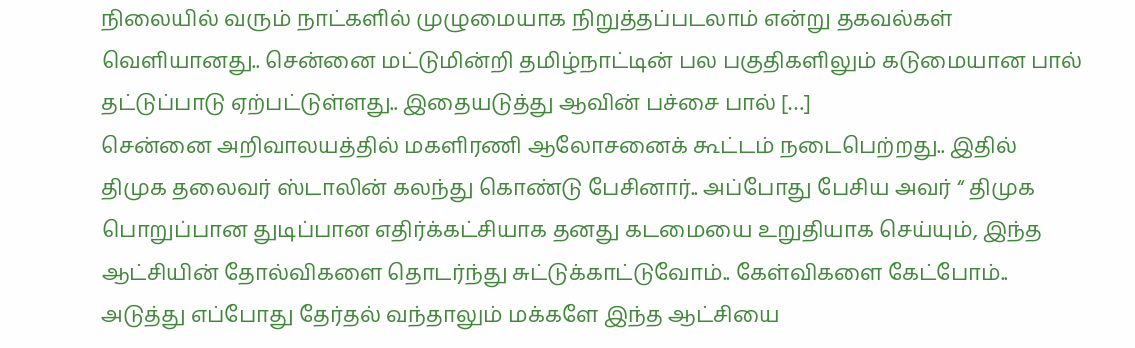நிலையில் வரும் நாட்களில் முழுமையாக நிறுத்தப்படலாம் என்று தகவல்கள் வெளியானது.. சென்னை மட்டுமின்றி தமிழ்நாட்டின் பல பகுதிகளிலும் கடுமையான பால் தட்டுப்பாடு ஏற்பட்டுள்ளது.. இதையடுத்து ஆவின் பச்சை பால் […]
சென்னை அறிவாலயத்தில் மகளிரணி ஆலோசனைக் கூட்டம் நடைபெற்றது.. இதில் திமுக தலைவர் ஸ்டாலின் கலந்து கொண்டு பேசினார்.. அப்போது பேசிய அவர் “ திமுக பொறுப்பான துடிப்பான எதிர்க்கட்சியாக தனது கடமையை உறுதியாக செய்யும், இந்த ஆட்சியின் தோல்விகளை தொடர்ந்து சுட்டுக்காட்டுவோம்.. கேள்விகளை கேட்போம்.. அடுத்து எப்போது தேர்தல் வந்தாலும் மக்களே இந்த ஆட்சியை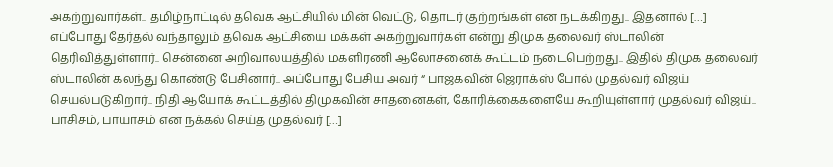அகற்றுவார்கள்.. தமிழ்நாட்டில் தவெக ஆட்சியில் மின் வெட்டு, தொடர் குற்றங்கள் என நடக்கிறது.. இதனால் […]
எப்போது தேர்தல் வந்தாலும் தவெக ஆட்சியை மக்கள் அகற்றுவார்கள் என்று திமுக தலைவர் ஸ்டாலின் தெரிவித்துள்ளார்.. சென்னை அறிவாலயத்தில் மகளிரணி ஆலோசனைக் கூட்டம் நடைபெற்றது.. இதில் திமுக தலைவர் ஸ்டாலின் கலந்து கொண்டு பேசினார்.. அப்போது பேசிய அவர் “ பாஜகவின் ஜெராக்ஸ் போல் முதல்வர் விஜய் செயல்படுகிறார்.. நிதி ஆயோக் கூட்டத்தில் திமுகவின் சாதனைகள், கோரிக்கைகளையே கூறியுள்ளார் முதல்வர் விஜய்.. பாசிசம், பாயாசம் என நக்கல் செய்த முதல்வர் […]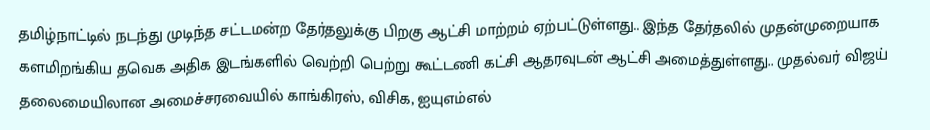தமிழ்நாட்டில் நடந்து முடிந்த சட்டமன்ற தேர்தலுக்கு பிறகு ஆட்சி மாற்றம் ஏற்பட்டுள்ளது.. இந்த தேர்தலில் முதன்முறையாக களமிறங்கிய தவெக அதிக இடங்களில் வெற்றி பெற்று கூட்டணி கட்சி ஆதரவுடன் ஆட்சி அமைத்துள்ளது.. முதல்வர் விஜய் தலைமையிலான அமைச்சரவையில் காங்கிரஸ், விசிக, ஐயுஎம்எல்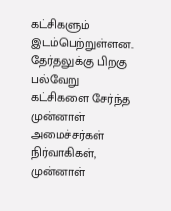கட்சிகளும் இடம்பெற்றுள்ளன.. தேர்தலுக்கு பிறகு பல்வேறு கட்சிகளை சேர்ந்த முன்னாள் அமைச்சர்கள் நிர்வாகிகள், முன்னாள்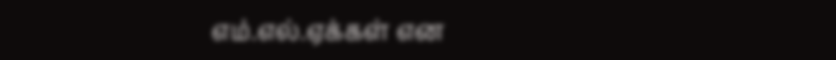எம்.எல்.ஏக்கள் என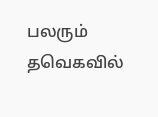பலரும் தவெகவில்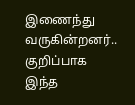இணைந்து வருகின்றனர்.. குறிப்பாக இந்த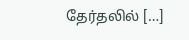தேர்தலில் […]